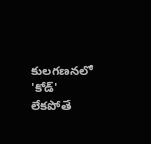కులగణనలో 'కోడ్' లేకపోతే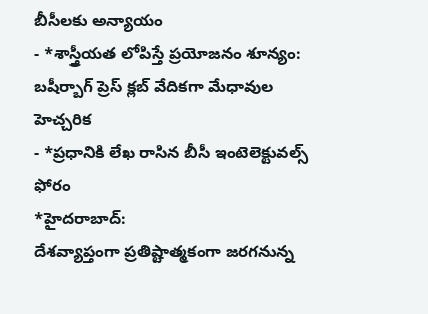బీసీలకు అన్యాయం
- *శాస్త్రీయత లోపిస్తే ప్రయోజనం శూన్యం: బషీర్బాగ్ ప్రెస్ క్లబ్ వేదికగా మేధావుల హెచ్చరిక
- *ప్రధానికి లేఖ రాసిన బీసీ ఇంటెలెక్టువల్స్ ఫోరం
*హైదరాబాద్:
దేశవ్యాప్తంగా ప్రతిష్టాత్మకంగా జరగనున్న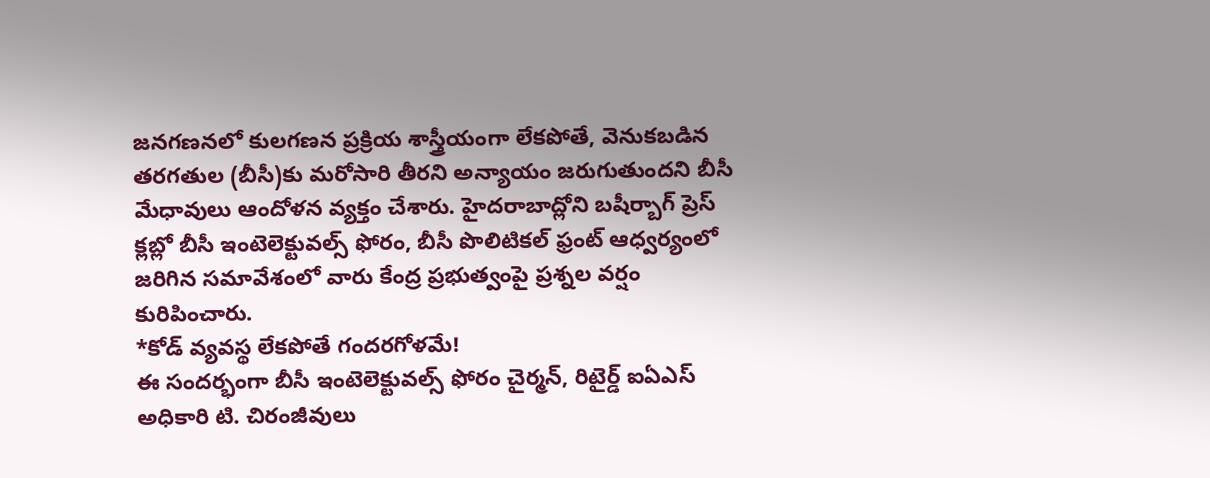జనగణనలో కులగణన ప్రక్రియ శాస్త్రీయంగా లేకపోతే, వెనుకబడిన తరగతుల (బీసీ)కు మరోసారి తీరని అన్యాయం జరుగుతుందని బీసీ మేధావులు ఆందోళన వ్యక్తం చేశారు. హైదరాబాద్లోని బషీర్బాగ్ ప్రెస్ క్లబ్లో బీసీ ఇంటెలెక్టువల్స్ ఫోరం, బీసీ పొలిటికల్ ఫ్రంట్ ఆధ్వర్యంలో జరిగిన సమావేశంలో వారు కేంద్ర ప్రభుత్వంపై ప్రశ్నల వర్షం కురిపించారు.
*కోడ్ వ్యవస్థ లేకపోతే గందరగోళమే!
ఈ సందర్భంగా బీసీ ఇంటెలెక్టువల్స్ ఫోరం చైర్మన్, రిటైర్డ్ ఐఏఎస్ అధికారి టి. చిరంజీవులు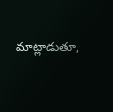మాట్లాడుతూ,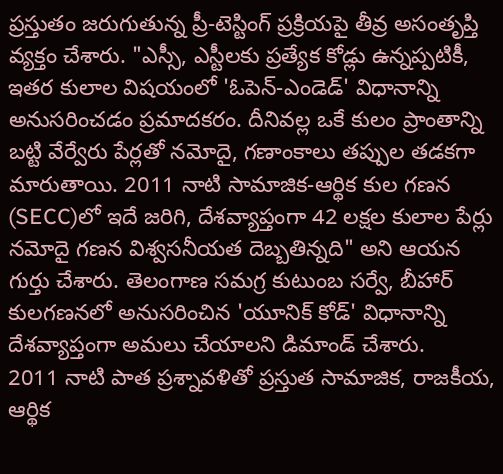ప్రస్తుతం జరుగుతున్న ప్రీ-టెస్టింగ్ ప్రక్రియపై తీవ్ర అసంతృప్తి వ్యక్తం చేశారు. "ఎస్సీ, ఎస్టీలకు ప్రత్యేక కోడ్లు ఉన్నప్పటికీ, ఇతర కులాల విషయంలో 'ఓపెన్-ఎండెడ్' విధానాన్ని అనుసరించడం ప్రమాదకరం. దీనివల్ల ఒకే కులం ప్రాంతాన్ని బట్టి వేర్వేరు పేర్లతో నమోదై, గణాంకాలు తప్పుల తడకగా మారుతాయి. 2011 నాటి సామాజిక-ఆర్థిక కుల గణన (SECC)లో ఇదే జరిగి, దేశవ్యాప్తంగా 42 లక్షల కులాల పేర్లు నమోదై గణన విశ్వసనీయత దెబ్బతిన్నది" అని ఆయన గుర్తు చేశారు. తెలంగాణ సమగ్ర కుటుంబ సర్వే, బీహార్ కులగణనలో అనుసరించిన 'యూనిక్ కోడ్' విధానాన్ని దేశవ్యాప్తంగా అమలు చేయాలని డిమాండ్ చేశారు.
2011 నాటి పాత ప్రశ్నావళితో ప్రస్తుత సామాజిక, రాజకీయ, ఆర్థిక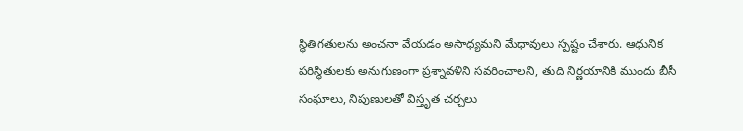స్థితిగతులను అంచనా వేయడం అసాధ్యమని మేధావులు స్పష్టం చేశారు. ఆధునిక పరిస్థితులకు అనుగుణంగా ప్రశ్నావళిని సవరించాలని, తుది నిర్ణయానికి ముందు బీసీ సంఘాలు, నిపుణులతో విస్తృత చర్చలు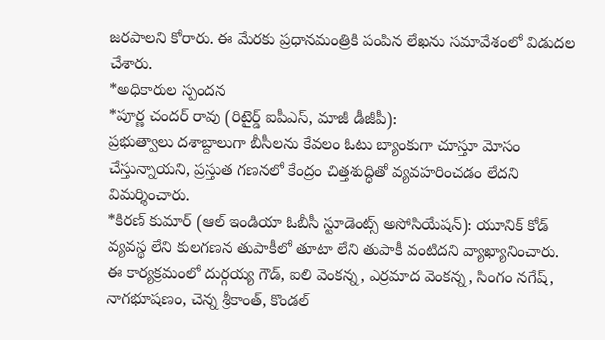జరపాలని కోరారు. ఈ మేరకు ప్రధానమంత్రికి పంపిన లేఖను సమావేశంలో విడుదల చేశారు.
*అధికారుల స్పందన
*పూర్ణ చందర్ రావు (రిటైర్డ్ ఐపీఎస్, మాజీ డీజీపీ):
ప్రభుత్వాలు దశాబ్దాలుగా బీసీలను కేవలం ఓటు బ్యాంకుగా చూస్తూ మోసం చేస్తున్నాయని, ప్రస్తుత గణనలో కేంద్రం చిత్తశుద్ధితో వ్యవహరించడం లేదని విమర్శించారు.
*కిరణ్ కుమార్ (ఆల్ ఇండియా ఓబీసీ స్టూడెంట్స్ అసోసియేషన్): యూనిక్ కోడ్ వ్యవస్థ లేని కులగణన తుపాకీలో తూటా లేని తుపాకీ వంటిదని వ్యాఖ్యానించారు.
ఈ కార్యక్రమంలో దుర్గయ్య గౌడ్, ఐలి వెంకన్న, ఎర్రమాద వెంకన్న, సింగం నగేష్, నాగభూషణం, చెన్న శ్రీకాంత్, కొండల్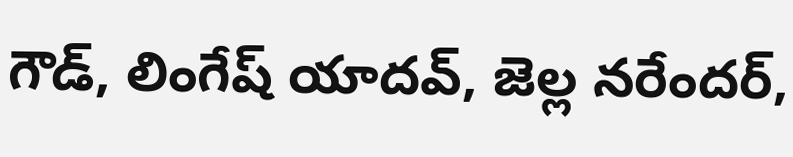గౌడ్, లింగేష్ యాదవ్, జెల్ల నరేందర్,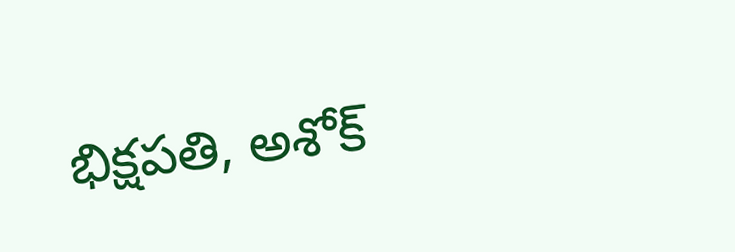భిక్షపతి, అశోక్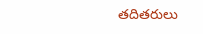తదితరులు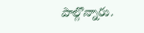పాల్గొన్నారు.